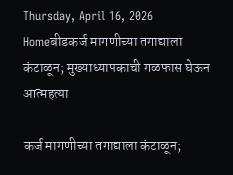Thursday, April 16, 2026
Homeबीडकर्ज मागणीच्या तगाद्याला कंटाळून; मुख्याध्यापकाची गळफास घेऊन आत्महत्या

कर्ज मागणीच्या तगाद्याला कंटाळून;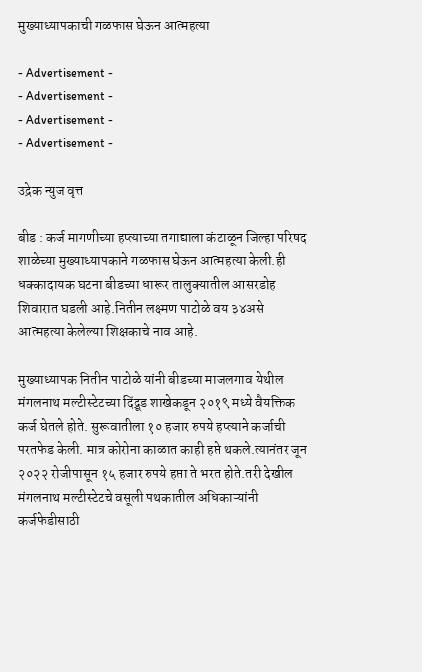मुख्याध्यापकाची गळफास घेऊन आत्महत्या

- Advertisement -
- Advertisement -
- Advertisement -
- Advertisement -

उद्रेक न्युज वृत्त

बीड : कर्ज मागणीच्या हप्त्याच्या तगाद्याला कंटाळून जिल्हा परिषद शाळेच्या मुख्याध्यापकाने गळफास घेऊन आत्महत्या केली.ही धक्कादायक घटना बीडच्या धारूर तालुक्यातील आसरडोह शिवारात घडली आहे.नितीन लक्ष्मण पाटोळे वय ३४असे आत्महत्या केलेल्या शिक्षकाचे नाव आहे.

मुख्याध्यापक नितीन पाटोळे यांनी बीडच्या माजलगाव येथील मंगलनाथ मल्टीस्टेटच्या दिंद्रूड शाखेकडून २०१९ मध्‍ये वैयक्तिक कर्ज घेतले होते. सुरूवातीला १० हजार रुपये हप्त्याने कर्जाची परतफेड केली. मात्र कोरोना काळात काही हप्ते थकले.त्यानंतर जून २०२२ रोजीपासून १५ हजार रुपये हप्ता ते भरत होते.तरी देखील मंगलनाथ मल्टीस्टेटचे वसूली पथकातील अधिकाऱ्यांनी कर्जफेडीसाठी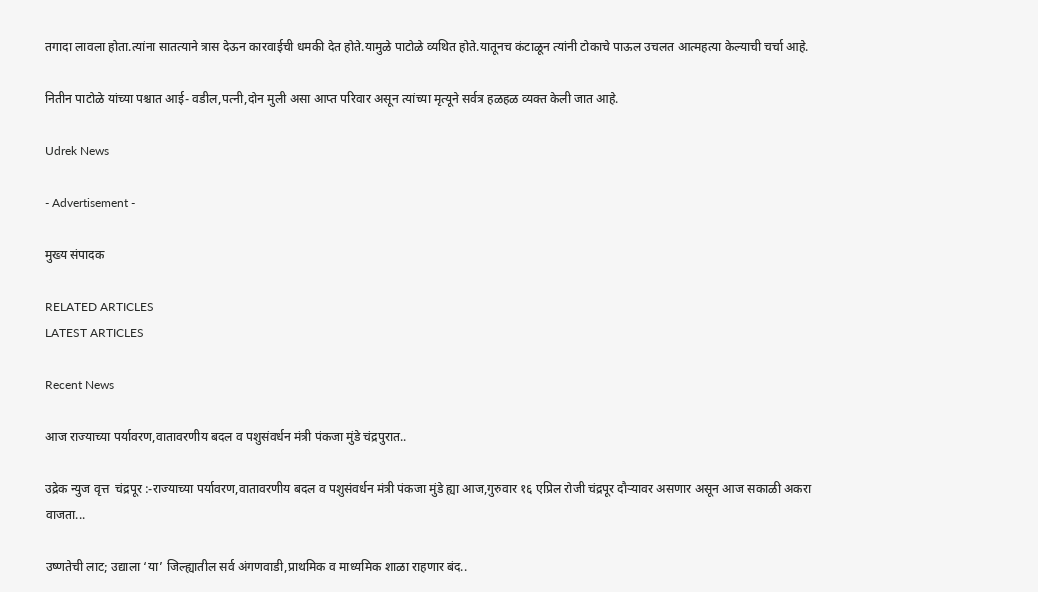तगादा लावला होता.त्यांना सातत्याने त्रास देऊन कारवाईची धमकी देत होते.यामुळे पाटोळे व्यथित होते.यातूनच कंटाळून त्यांनी टोकाचे पाऊल उचलत आत्महत्या केल्याची चर्चा आहे.

नितीन पाटोळे यांच्या पश्चात आई- वडील,पत्नी,दोन मुली असा आप्त परिवार असून त्यांच्या मृत्यूने सर्वत्र हळहळ व्यक्त केली जात आहे.

Udrek News

- Advertisement -

मुख्य संपादक

RELATED ARTICLES
LATEST ARTICLES

Recent News

आज राज्याच्या पर्यावरण,वातावरणीय बदल व पशुसंवर्धन मंत्री पंकजा मुंडे चंद्रपुरात..

उद्रेक न्युज वृत्त  चंद्रपूर :-राज्याच्या पर्यावरण,वातावरणीय बदल व पशुसंवर्धन मंत्री पंकजा मुंडे ह्या आज,गुरुवार १६ एप्रिल रोजी चंद्रपूर दौऱ्यावर असणार असून आज सकाळी अकरा वाजता...

उष्णतेची लाट; उद्याला ‘या’ जिल्ह्यातील सर्व अंगणवाडी,प्राथमिक व माध्यमिक शाळा राहणार बंद..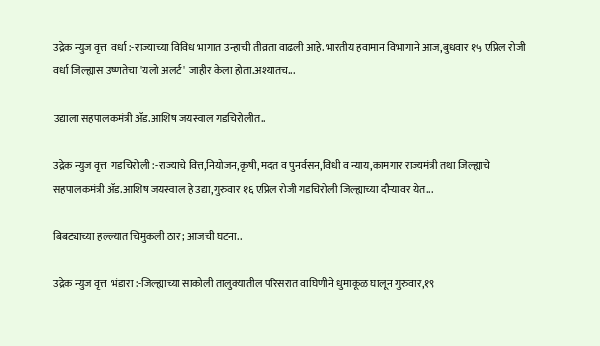उद्रेक न्युज वृत्त  वर्धा :-राज्याच्या विविध भागात उन्हाची तीव्रता वाढली आहे.भारतीय हवामान विभागाने आज,बुधवार १५ एप्रिल रोजी वर्धा जिल्ह्यास उष्णतेचा 'यलो अलर्ट' जाहीर केला होता.अश्यातच...

उद्याला सहपालकमंत्री ॲड.आशिष जयस्वाल गडचिरोलीत..

उद्रेक न्युज वृत्त  गडचिरोली :-राज्याचे वित्त,नियोजन,कृषी,मदत व पुनर्वसन,विधी व न्याय,कामगार राज्यमंत्री तथा जिल्ह्याचे सहपालकमंत्री ॲड.आशिष जयस्वाल हे उद्या,गुरुवार १६ एप्रिल रोजी गडचिरोली जिल्ह्याच्या दौऱ्यावर येत...

बिबट्याच्या हल्ल्यात चिमुकली ठार; आजची घटना..

उद्रेक न्युज वृत्त  भंडारा :-जिल्ह्याच्या साकोली तालुक्यातील परिसरात वाघिणीने धुमाकूळ घालून गुरुवार,१९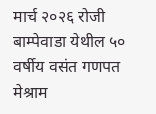मार्च २०२६ रोजी बाम्पेवाडा येथील ५० वर्षीय वसंत गणपत मेश्राम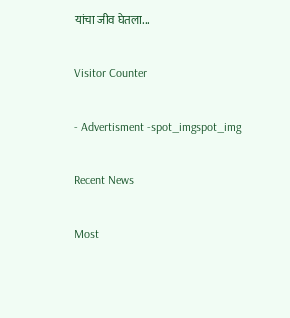यांचा जीव घेतला...

Visitor Counter

- Advertisment -spot_imgspot_img

Recent News

Most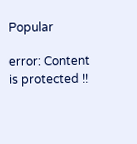Popular

error: Content is protected !!